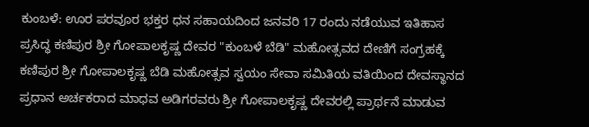ಕುಂಬಳೆ: ಊರ ಪರವೂರ ಭಕ್ತರ ಧನ ಸಹಾಯದಿಂದ ಜನವರಿ 17 ರಂದು ನಡೆಯುವ ಇತಿಹಾಸ ಪ್ರಸಿದ್ಧ ಕಣಿಪುರ ಶ್ರೀ ಗೋಪಾಲಕೃಷ್ಣ ದೇವರ "ಕುಂಬಳೆ ಬೆಡಿ" ಮಹೋತ್ಸವದ ದೇಣಿಗೆ ಸಂಗ್ರಹಕ್ಕೆ ಕಣಿಪುರ ಶ್ರೀ ಗೋಪಾಲಕೃಷ್ಣ ಬೆಡಿ ಮಹೋತ್ಸವ ಸ್ವಯಂ ಸೇವಾ ಸಮಿತಿಯ ವತಿಯಿಂದ ದೇವಸ್ಥಾನದ ಪ್ರಧಾನ ಅರ್ಚಕರಾದ ಮಾಧವ ಅಡಿಗರವರು ಶ್ರೀ ಗೋಪಾಲಕೃಷ್ಣ ದೇವರಲ್ಲಿ ಪ್ರಾರ್ಥನೆ ಮಾಡುವ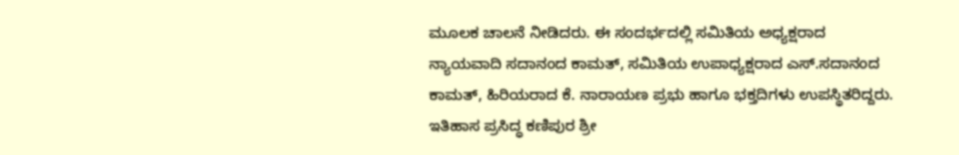ಮೂಲಕ ಚಾಲನೆ ನೀಡಿದರು. ಈ ಸಂದರ್ಭದಲ್ಲಿ ಸಮಿತಿಯ ಅಧ್ಯಕ್ಷರಾದ ನ್ಯಾಯವಾದಿ ಸದಾನಂದ ಕಾಮತ್, ಸಮಿತಿಯ ಉಪಾಧ್ಯಕ್ಷರಾದ ಎಸ್.ಸದಾನಂದ ಕಾಮತ್, ಹಿರಿಯರಾದ ಕೆ. ನಾರಾಯಣ ಪ್ರಭು ಹಾಗೂ ಭಕ್ತದಿಗಳು ಉಪಸ್ಥಿತರಿದ್ದರು.
ಇತಿಹಾಸ ಪ್ರಸಿದ್ಧ ಕಣಿಪುರ ಶ್ರೀ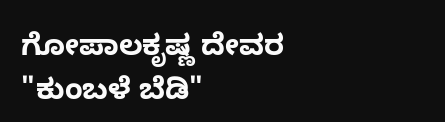ಗೋಪಾಲಕೃಷ್ಣ ದೇವರ "ಕುಂಬಳೆ ಬೆಡಿ"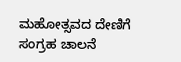ಮಹೋತ್ಸವದ ದೇಣಿಗೆ ಸಂಗ್ರಹ ಚಾಲನೆ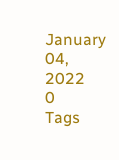January 04, 2022
0
Tags